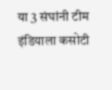या 3 संघांनी टीम इंडियाला कसोटी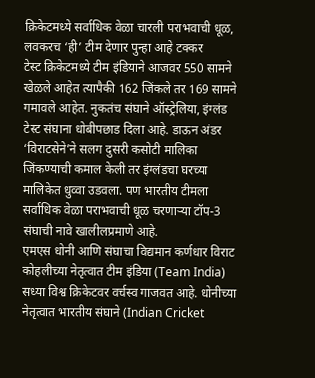क्रिकेटमध्ये सर्वाधिक वेळा चारली पराभवाची धूळ, लवकरच ‘ही’ टीम देणार पुन्हा आहे टक्कर
टेस्ट क्रिकेटमध्ये टीम इंडियाने आजवर 550 सामने खेळले आहेत त्यापैकी 162 जिंकले तर 169 सामने गमावले आहेत. नुकतंच संघाने ऑस्ट्रेलिया, इंग्लंड टेस्ट संघाना धोबीपछाड दिला आहे. डाऊन अंडर ‘विराटसेने’ने सलग दुसरी कसोटी मालिका जिंकण्याची कमाल केली तर इंग्लंडचा घरच्या मालिकेत धुव्वा उडवला. पण भारतीय टीमला सर्वाधिक वेळा पराभवाची धूळ चरणाऱ्या टॉप-3 संघाची नावे खालीलप्रमाणे आहे.
एमएस धोनी आणि संघाचा विद्यमान कर्णधार विराट कोहलीच्या नेतृत्वात टीम इंडिया (Team India) सध्या विश्व क्रिकेटवर वर्चस्व गाजवत आहे. धोनीच्या नेतृत्वात भारतीय संघाने (Indian Cricket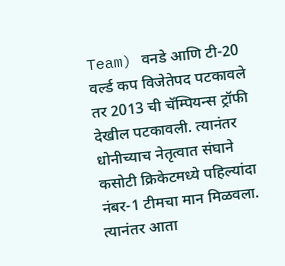Team) वनडे आणि टी-20 वर्ल्ड कप विजेतेपद पटकावले तर 2013 ची चॅम्पियन्स ट्रॉफी देखील पटकावली. त्यानंतर धोनीच्याच नेतृत्वात संघाने कसोटी क्रिकेटमध्ये पहिल्यांदा नंबर-1 टीमचा मान मिळवला. त्यानंतर आता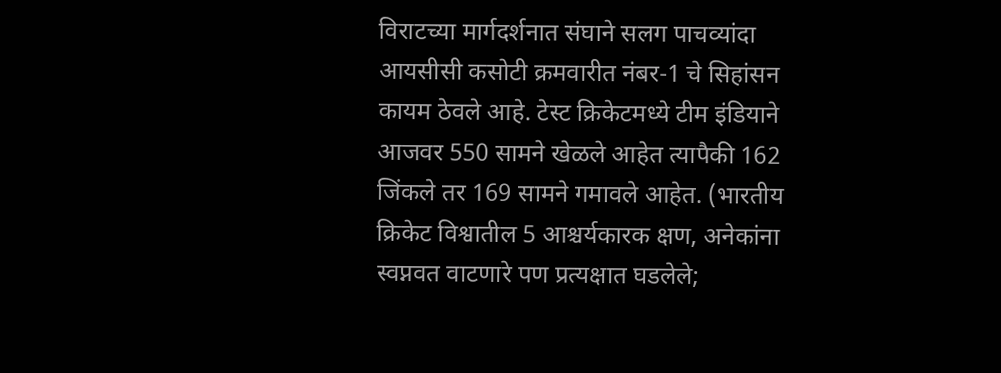विराटच्या मार्गदर्शनात संघाने सलग पाचव्यांदा आयसीसी कसोटी क्रमवारीत नंबर-1 चे सिहांसन कायम ठेवले आहे. टेस्ट क्रिकेटमध्ये टीम इंडियाने आजवर 550 सामने खेळले आहेत त्यापैकी 162 जिंकले तर 169 सामने गमावले आहेत. (भारतीय क्रिकेट विश्वातील 5 आश्चर्यकारक क्षण, अनेकांना स्वप्नवत वाटणारे पण प्रत्यक्षात घडलेले;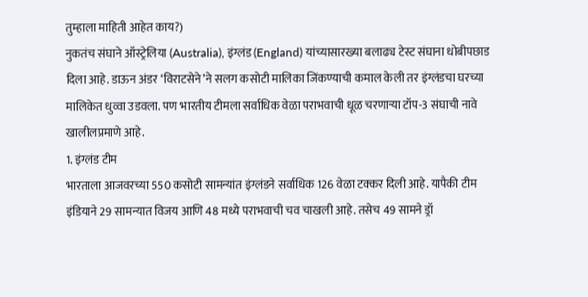तुम्हाला माहिती आहेत काय?)
नुकतंच संघाने ऑस्ट्रेलिया (Australia), इंग्लंड (England) यांच्यासारख्या बलाढ्य टेस्ट संघाना धोबीपछाड दिला आहे. डाऊन अंडर ‘विराटसेने’ने सलग कसोटी मालिका जिंकण्याची कमाल केली तर इंग्लंडचा घरच्या मालिकेत धुव्वा उडवला. पण भारतीय टीमला सर्वाधिक वेळा पराभवाची धूळ चरणाऱ्या टॉप-3 संघाची नावे खालीलप्रमाणे आहे.
1. इंग्लंड टीम
भारताला आजवरच्या 550 कसोटी सामन्यांत इंग्लंडने सर्वाधिक 126 वेळा टक्कर दिली आहे. यापैकी टीम इंडियाने 29 सामन्यात विजय आणि 48 मध्ये पराभवाची चव चाखली आहे. तसेच 49 सामने ड्रॉ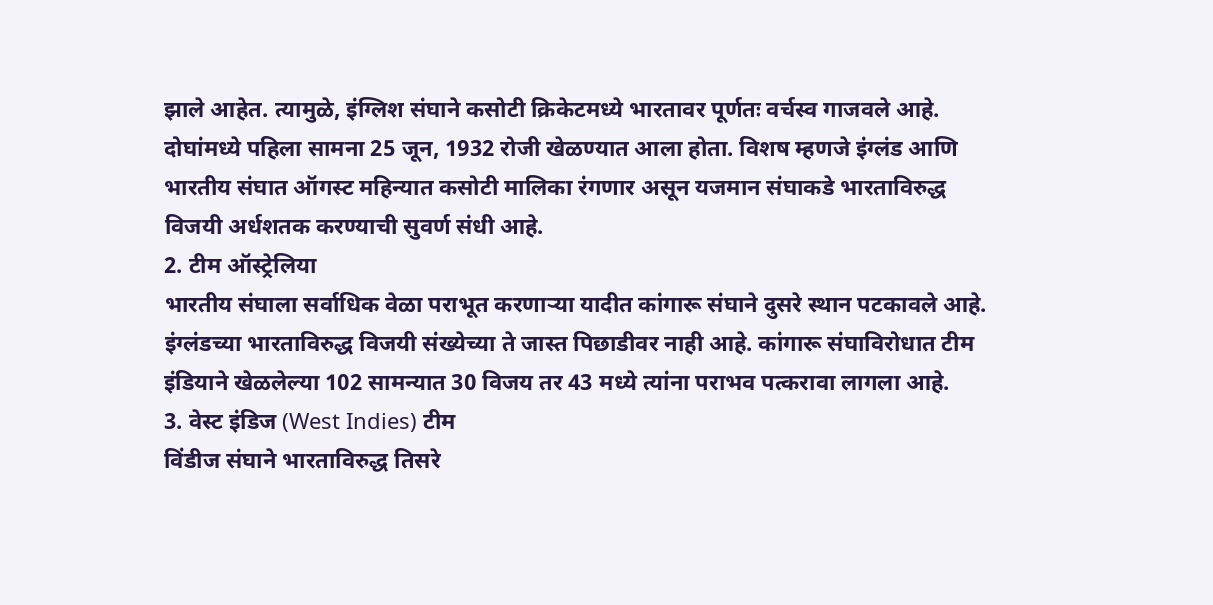झाले आहेत. त्यामुळे, इंग्लिश संघाने कसोटी क्रिकेटमध्ये भारतावर पूर्णतः वर्चस्व गाजवले आहे. दोघांमध्ये पहिला सामना 25 जून, 1932 रोजी खेळण्यात आला होता. विशष म्हणजे इंग्लंड आणि भारतीय संघात ऑगस्ट महिन्यात कसोटी मालिका रंगणार असून यजमान संघाकडे भारताविरुद्ध विजयी अर्धशतक करण्याची सुवर्ण संधी आहे.
2. टीम ऑस्ट्रेलिया
भारतीय संघाला सर्वाधिक वेळा पराभूत करणाऱ्या यादीत कांगारू संघाने दुसरे स्थान पटकावले आहे. इंग्लंडच्या भारताविरुद्ध विजयी संख्येच्या ते जास्त पिछाडीवर नाही आहे. कांगारू संघाविरोधात टीम इंडियाने खेळलेल्या 102 सामन्यात 30 विजय तर 43 मध्ये त्यांना पराभव पत्करावा लागला आहे.
3. वेस्ट इंडिज (West Indies) टीम
विंडीज संघाने भारताविरुद्ध तिसरे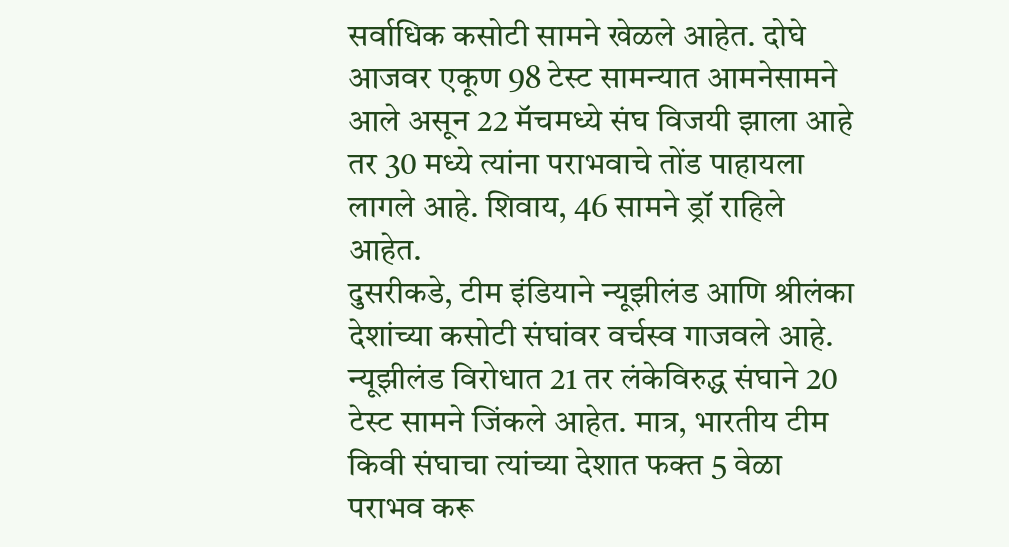सर्वाधिक कसोटी सामने खेळले आहेत. दोघे आजवर एकूण 98 टेस्ट सामन्यात आमनेसामने आले असून 22 मॅचमध्ये संघ विजयी झाला आहे तर 30 मध्ये त्यांना पराभवाचे तोंड पाहायला लागले आहे. शिवाय, 46 सामने ड्रॉ राहिले आहेत.
दुसरीकडे, टीम इंडियाने न्यूझीलंड आणि श्रीलंका देशांच्या कसोटी संघांवर वर्चस्व गाजवले आहे. न्यूझीलंड विरोधात 21 तर लंकेविरुद्ध संघाने 20 टेस्ट सामने जिंकले आहेत. मात्र, भारतीय टीम किवी संघाचा त्यांच्या देशात फक्त 5 वेळा पराभव करू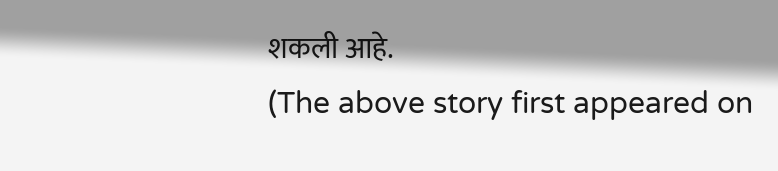शकली आहे.
(The above story first appeared on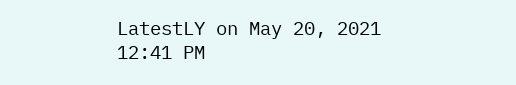LatestLY on May 20, 2021 12:41 PM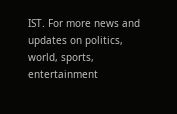IST. For more news and updates on politics, world, sports, entertainment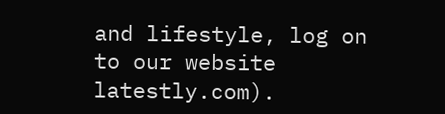and lifestyle, log on to our website latestly.com).